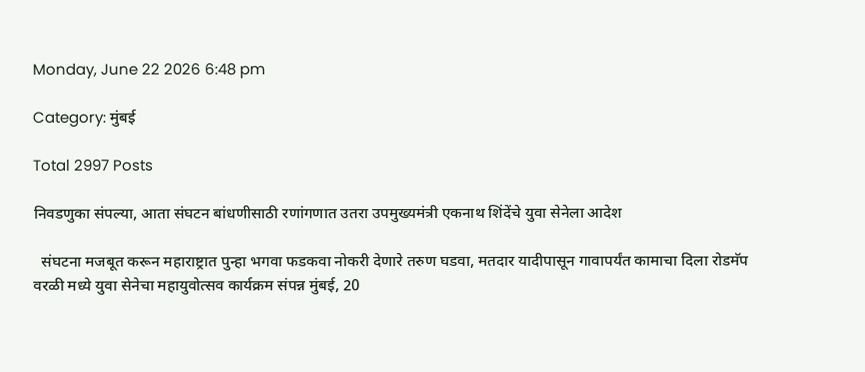Monday, June 22 2026 6:48 pm

Category: मुंबई

Total 2997 Posts

निवडणुका संपल्या, आता संघटन बांधणीसाठी रणांगणात उतरा उपमुख्यमंत्री एकनाथ शिंदेंचे युवा सेनेला आदेश

  संघटना मजबूत करून महाराष्ट्रात पुन्हा भगवा फडकवा नोकरी देणारे तरुण घडवा, मतदार यादीपासून गावापर्यंत कामाचा दिला रोडमॅप वरळी मध्ये युवा सेनेचा महायुवोत्सव कार्यक्रम संपन्न मुंबई, 20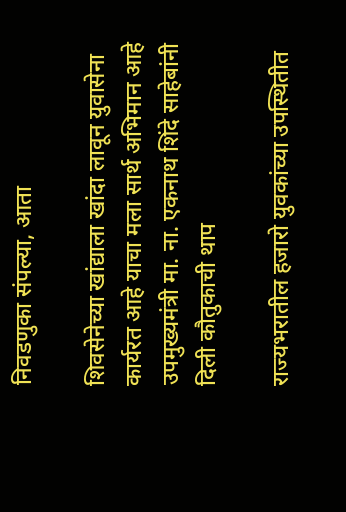निवडणुका संपल्या, आता

शिवसेनेच्या खांद्याला खांदा लावून युवासेना कार्यरत आहे याचा मला सार्थ अभिमान आहे उपमुख्यमंत्री मा. ना. एकनाथ शिंदे साहेबांनी दिली कौतुकाची थाप

राज्यभरातील हजारो युवकांच्या उपस्थितीत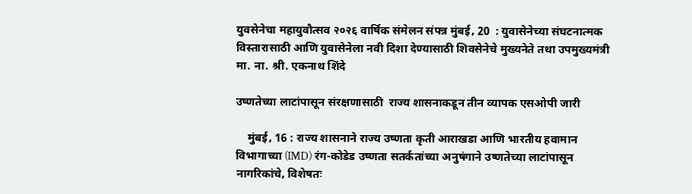युवसेनेचा महायुवौत्सव २०२६ वार्षिक संमेलन संपन्न मुंबई, 20  : युवासेनेच्या संघटनात्मक विस्तारासाठी आणि युवासेनेला नवी दिशा देण्यासाठी शिवसेनेचे मुख्यनेते तथा उपमुख्यमंत्री मा. ना. श्री. एकनाथ शिंदे

उष्णतेच्या लाटांपासून संरक्षणासाठी  राज्य शासनाकडून तीन व्यापक एसओपी जारी

    मुंबई, 16 : राज्य शासनाने राज्य उष्णता कृती आराखडा आणि भारतीय हवामान विभागाच्या (IMD) रंग-कोडेड उष्णता सतर्कतांच्या अनुषंगाने उष्णतेच्या लाटांपासून नागरिकांचे, विशेषतः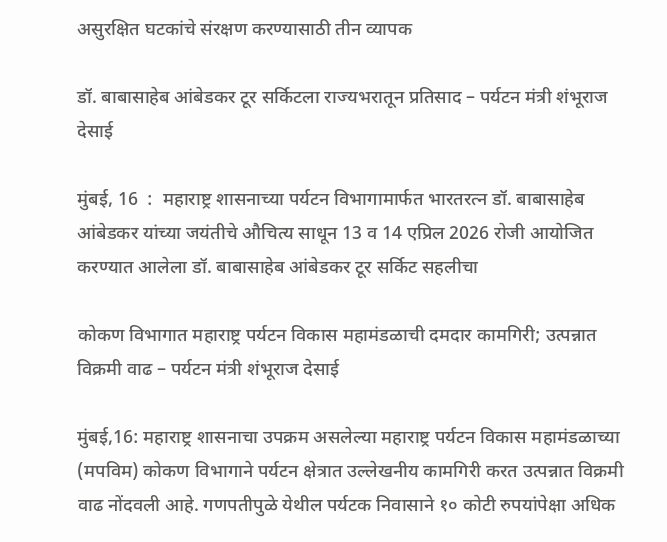असुरक्षित घटकांचे संरक्षण करण्यासाठी तीन व्यापक

डॉ. बाबासाहेब आंबेडकर टूर सर्किटला राज्यभरातून प्रतिसाद – पर्यटन मंत्री शंभूराज देसाई

मुंबई, 16  :  महाराष्ट्र शासनाच्या पर्यटन विभागामार्फत भारतरत्न डॉ. बाबासाहेब आंबेडकर यांच्या जयंतीचे औचित्य साधून 13 व 14 एप्रिल 2026 रोजी आयोजित करण्यात आलेला डॉ. बाबासाहेब आंबेडकर टूर सर्किट सहलीचा

कोकण विभागात महाराष्ट्र पर्यटन विकास महामंडळाची दमदार कामगिरी; उत्पन्नात विक्रमी वाढ – पर्यटन मंत्री शंभूराज देसाई

मुंबई,16: महाराष्ट्र शासनाचा उपक्रम असलेल्या महाराष्ट्र पर्यटन विकास महामंडळाच्या (मपविम) कोकण विभागाने पर्यटन क्षेत्रात उल्लेखनीय कामगिरी करत उत्पन्नात विक्रमी वाढ नोंदवली आहे. गणपतीपुळे येथील पर्यटक निवासाने १० कोटी रुपयांपेक्षा अधिक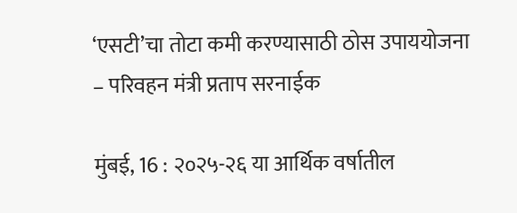‘एसटी’चा तोटा कमी करण्यासाठी ठोस उपाययोजना – परिवहन मंत्री प्रताप सरनाईक

मुंबई, 16 : २०२५-२६ या आर्थिक वर्षातील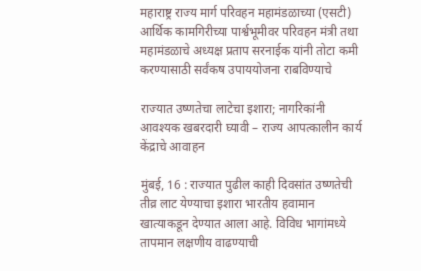महाराष्ट्र राज्य मार्ग परिवहन महामंडळाच्या (एसटी) आर्थिक कामगिरीच्या पार्श्वभूमीवर परिवहन मंत्री तथा महामंडळाचे अध्यक्ष प्रताप सरनाईक यांनी तोटा कमी करण्यासाठी सर्वंकष उपाययोजना राबविण्याचे

राज्यात उष्णतेचा लाटेचा इशारा; नागरिकांनी आवश्यक खबरदारी घ्यावी – राज्य आपत्कालीन कार्य केंद्राचे आवाहन

मुंबई, 16 : राज्यात पुढील काही दिवसांत उष्णतेची तीव्र लाट येण्याचा इशारा भारतीय हवामान खात्याकडून देण्यात आला आहे. विविध भागांमध्ये तापमान लक्षणीय वाढण्याची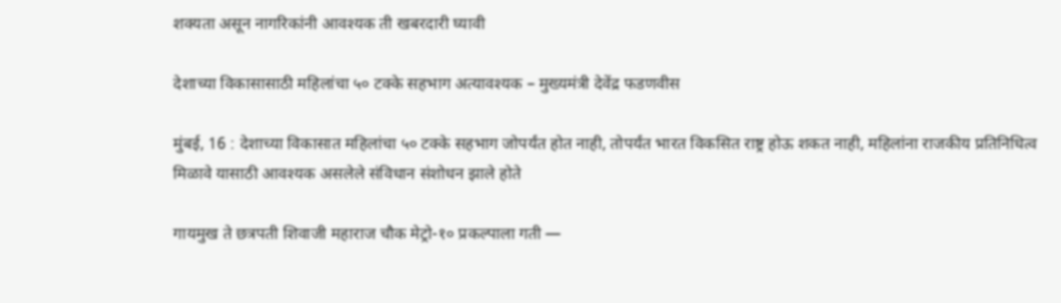शक्यता असून नागरिकांनी आवश्यक ती खबरदारी घ्यावी

देशाच्या विकासासाठी महिलांचा ५० टक्के सहभाग अत्यावश्यक – मुख्यमंत्री देवेंद्र फडणवीस

मुंबई, 16 : देशाच्या विकासात महिलांचा ५० टक्के सहभाग जोपर्यंत होत नाही, तोपर्यंत भारत विकसित राष्ट्र होऊ शकत नाही, महिलांना राजकीय प्रतिनिधित्व मिळावे यासाठी आवश्यक असलेले संविधान संशोधन झाले होते

गायमुख ते छत्रपती शिवाजी महाराज चौक मेट्रो-१० प्रकल्पाला गती —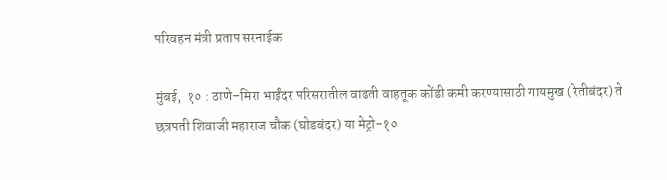परिवहन मंत्री प्रताप सरनाईक

मुंबई,  १० : ठाणे–मिरा भाईंदर परिसरातील वाढती वाहतूक कोंडी कमी करण्यासाठी गायमुख (रेतीबंदर) ते छत्रपती शिवाजी महाराज चौक (घोडबंदर) या मेट्रो-१०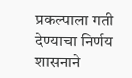प्रकल्पाला गती देण्याचा निर्णय शासनाने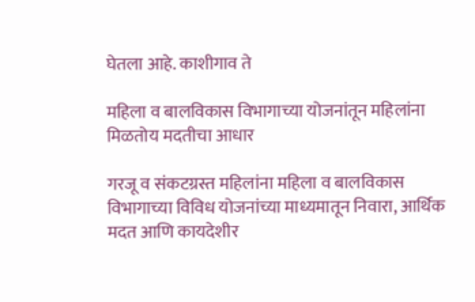घेतला आहे. काशीगाव ते

महिला व बालविकास विभागाच्या योजनांतून महिलांना मिळतोय मदतीचा आधार

गरजू व संकटग्रस्त महिलांना महिला व बालविकास विभागाच्या विविध योजनांच्या माध्यमातून निवारा, आर्थिक मदत आणि कायदेशीर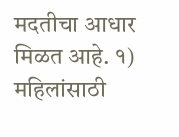मदतीचा आधार मिळत आहे. १) महिलांसाठी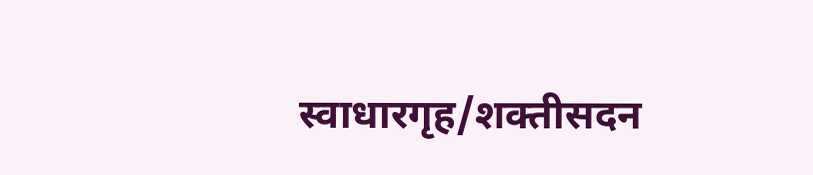स्वाधारगृह/शक्तीसदन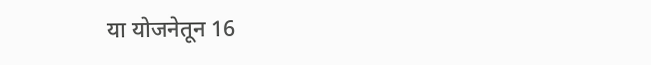या योजनेतून 16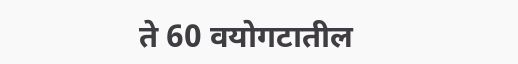ते 60 वयोगटातील